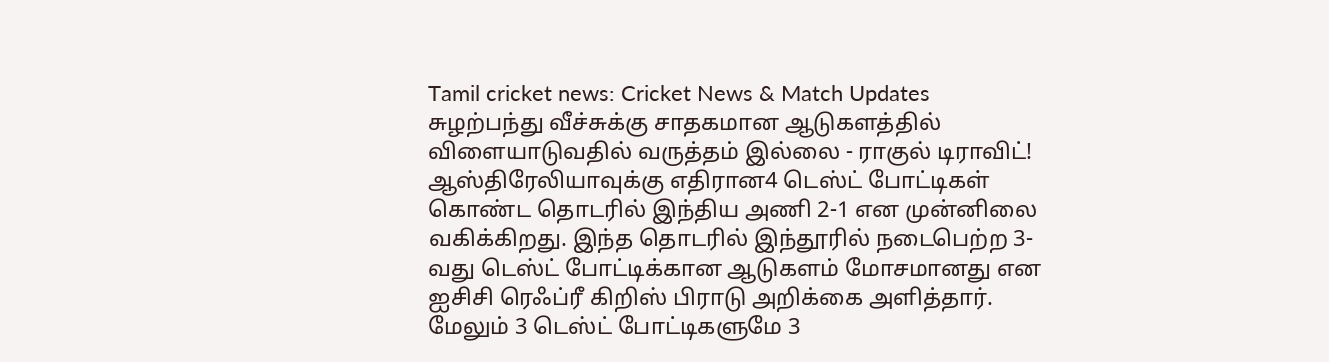Tamil cricket news: Cricket News & Match Updates
சுழற்பந்து வீச்சுக்கு சாதகமான ஆடுகளத்தில் விளையாடுவதில் வருத்தம் இல்லை - ராகுல் டிராவிட்!
ஆஸ்திரேலியாவுக்கு எதிரான4 டெஸ்ட் போட்டிகள் கொண்ட தொடரில் இந்திய அணி 2-1 என முன்னிலை வகிக்கிறது. இந்த தொடரில் இந்தூரில் நடைபெற்ற 3-வது டெஸ்ட் போட்டிக்கான ஆடுகளம் மோசமானது என ஐசிசி ரெஃப்ரீ கிறிஸ் பிராடு அறிக்கை அளித்தார். மேலும் 3 டெஸ்ட் போட்டிகளுமே 3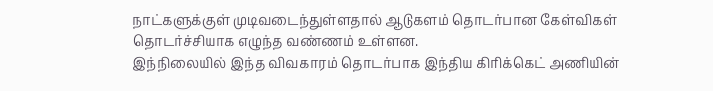நாட்களுக்குள் முடிவடைந்துள்ளதால் ஆடுகளம் தொடர்பான கேள்விகள் தொடர்ச்சியாக எழுந்த வண்ணம் உள்ளன.
இந்நிலையில் இந்த விவகாரம் தொடர்பாக இந்திய கிரிக்கெட் அணியின்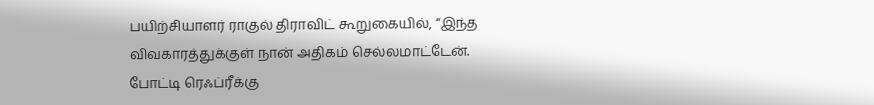பயிற்சியாளர் ராகுல் திராவிட் கூறுகையில், “இந்த விவகாரத்துக்குள் நான் அதிகம் செல்லமாட்டேன். போட்டி ரெஃப்ரீக்கு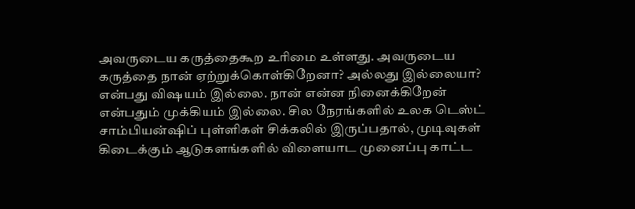அவருடைய கருத்தைகூற உரிமை உள்ளது. அவருடைய கருத்தை நான் ஏற்றுக்கொள்கிறேனா? அல்லது இல்லையா? என்பது விஷயம் இல்லை. நான் என்ன நினைக்கிறேன் என்பதும் முக்கியம் இல்லை. சில நேரங்களில் உலக டெஸ்ட் சாம்பியன்ஷிப் புள்ளிகள் சிக்கலில் இருப்பதால், முடிவுகள் கிடைக்கும் ஆடுகளங்களில் விளையாட முனைப்பு காட்ட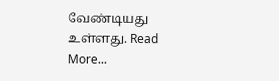வேண்டியது உள்ளது. Read More...